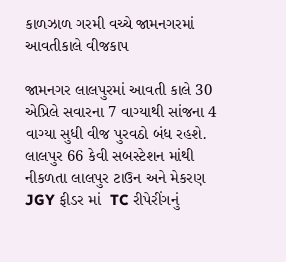કાળઝાળ ગરમી વચ્ચે જામનગરમાં આવતીકાલે વીજકાપ

જામનગર લાલપુરમાં આવતી કાલે 30 એપ્રિલે સવારના 7 વાગ્યાથી સાંજના 4 વાગ્યા સુધી વીજ પુરવઠો બંધ રહશે.  લાલપુર 66 કેવી સબસ્ટેશન માંથી નીકળતા લાલપુર ટાઉન અને મેકરણ JGY ફીડર માં  TC રીપેરીંગનું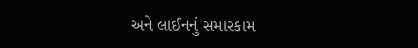અને લાઈનનું સમારકામ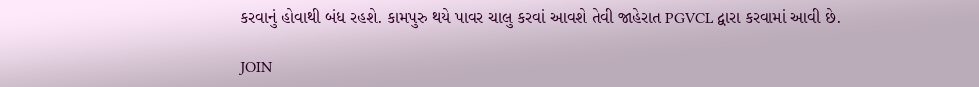કરવાનું હોવાથી બંધ રહશે. કામપુરુ થયે પાવર ચાલુ કરવાં આવશે તેવી જાહેરાત PGVCL દ્વારા કરવામાં આવી છે.

JOIN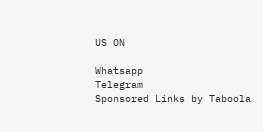US ON

Whatsapp
Telegram
Sponsored Links by Taboola